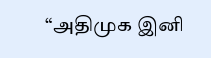“அதிமுக இனி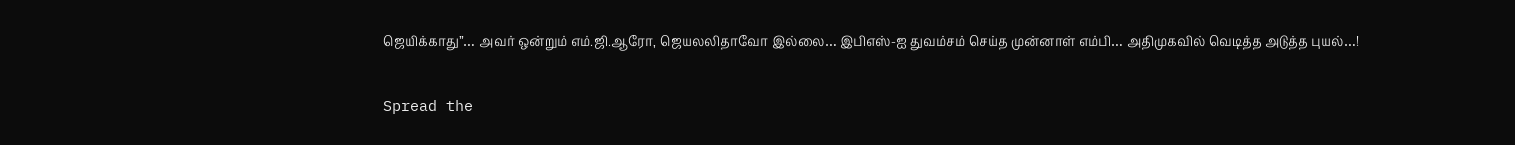ஜெயிக்காது”… அவர் ஒன்றும் எம்.ஜி.ஆரோ, ஜெயலலிதாவோ இல்லை… இபிஎஸ்-ஐ துவம்சம் செய்த முன்னாள் எம்பி… அதிமுகவில் வெடித்த அடுத்த புயல்…!

Spread the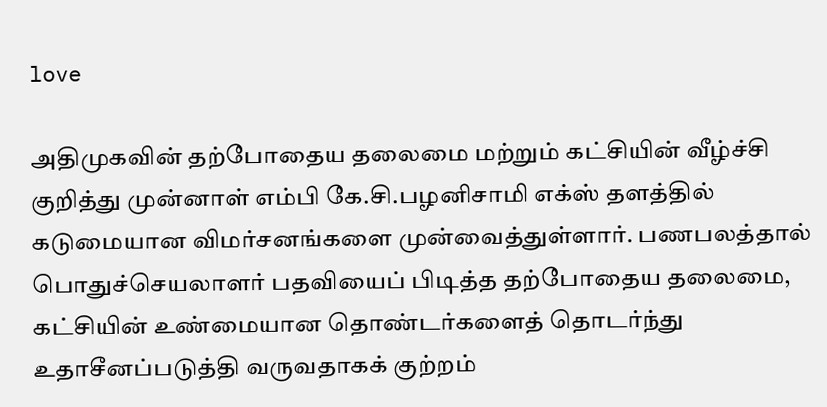love

அதிமுகவின் தற்போதைய தலைமை மற்றும் கட்சியின் வீழ்ச்சி குறித்து முன்னாள் எம்பி கே.சி.பழனிசாமி எக்ஸ் தளத்தில் கடுமையான விமர்சனங்களை முன்வைத்துள்ளார். பணபலத்தால் பொதுச்செயலாளர் பதவியைப் பிடித்த தற்போதைய தலைமை, கட்சியின் உண்மையான தொண்டர்களைத் தொடர்ந்து உதாசீனப்படுத்தி வருவதாகக் குற்றம்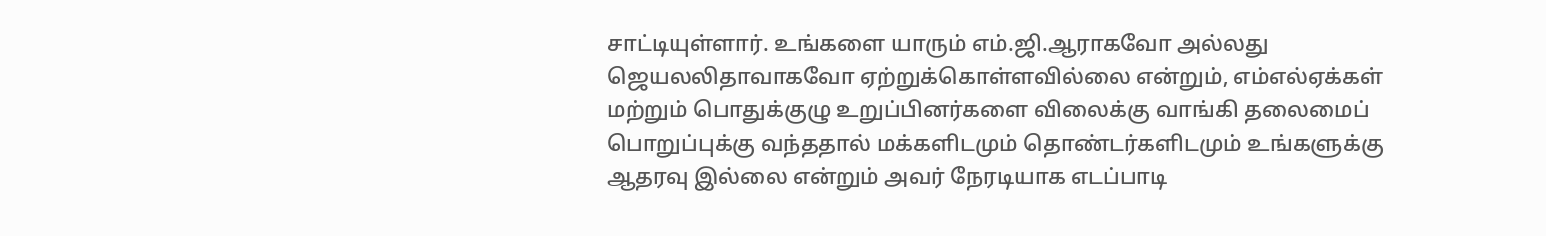சாட்டியுள்ளார். உங்களை யாரும் எம்.ஜி.ஆராகவோ அல்லது ஜெயலலிதாவாகவோ ஏற்றுக்கொள்ளவில்லை என்றும், எம்எல்ஏக்கள் மற்றும் பொதுக்குழு உறுப்பினர்களை விலைக்கு வாங்கி தலைமைப் பொறுப்புக்கு வந்ததால் மக்களிடமும் தொண்டர்களிடமும் உங்களுக்கு ஆதரவு இல்லை என்றும் அவர் நேரடியாக எடப்பாடி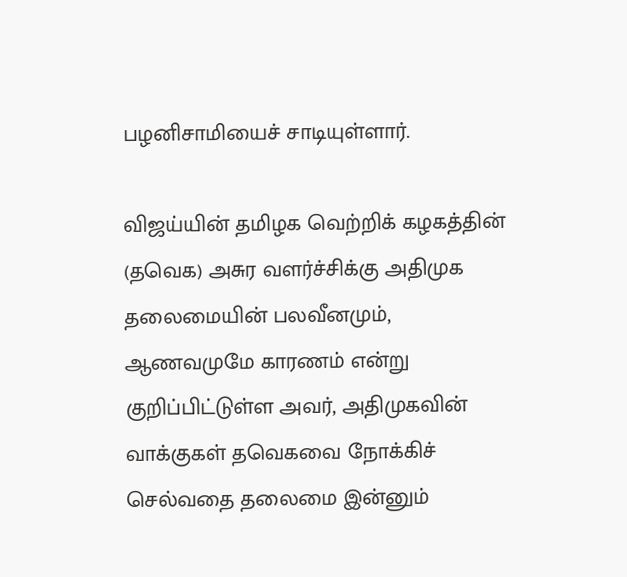பழனிசாமியைச் சாடியுள்ளார்.

விஜய்யின் தமிழக வெற்றிக் கழகத்தின் (தவெக) அசுர வளர்ச்சிக்கு அதிமுக தலைமையின் பலவீனமும், ஆணவமுமே காரணம் என்று குறிப்பிட்டுள்ள அவர், அதிமுகவின் வாக்குகள் தவெகவை நோக்கிச் செல்வதை தலைமை இன்னும்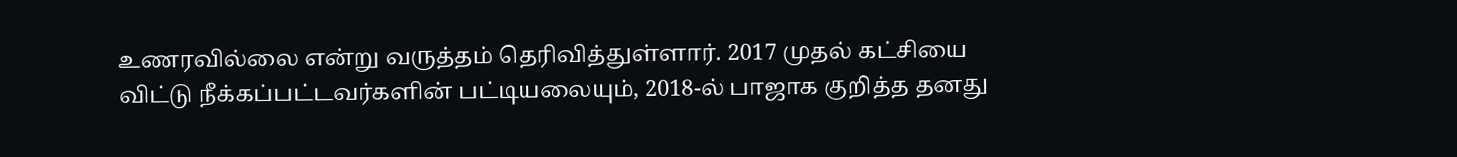உணரவில்லை என்று வருத்தம் தெரிவித்துள்ளார். 2017 முதல் கட்சியை விட்டு நீக்கப்பட்டவர்களின் பட்டியலையும், 2018-ல் பாஜாக குறித்த தனது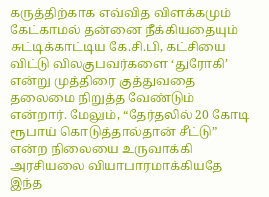கருத்திற்காக எவ்வித விளக்கமும் கேட்காமல் தன்னை நீக்கியதையும் சுட்டிக்காட்டிய கே.சி.பி, கட்சியை விட்டு விலகுபவர்களை ‘துரோகி’ என்று முத்திரை குத்துவதை தலைமை நிறுத்த வேண்டும் என்றார். மேலும், “தேர்தலில் 20 கோடி ரூபாய் கொடுத்தால்தான் சீட்டு” என்ற நிலையை உருவாக்கி அரசியலை வியாபாரமாக்கியதே இந்த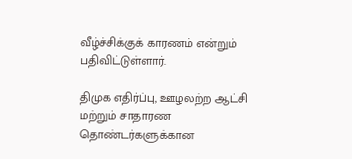வீழ்ச்சிக்குக் காரணம் என்றும் பதிவிட்டுள்ளார்.

திமுக எதிர்ப்பு, ஊழலற்ற ஆட்சி மற்றும் சாதாரண தொண்டர்களுக்கான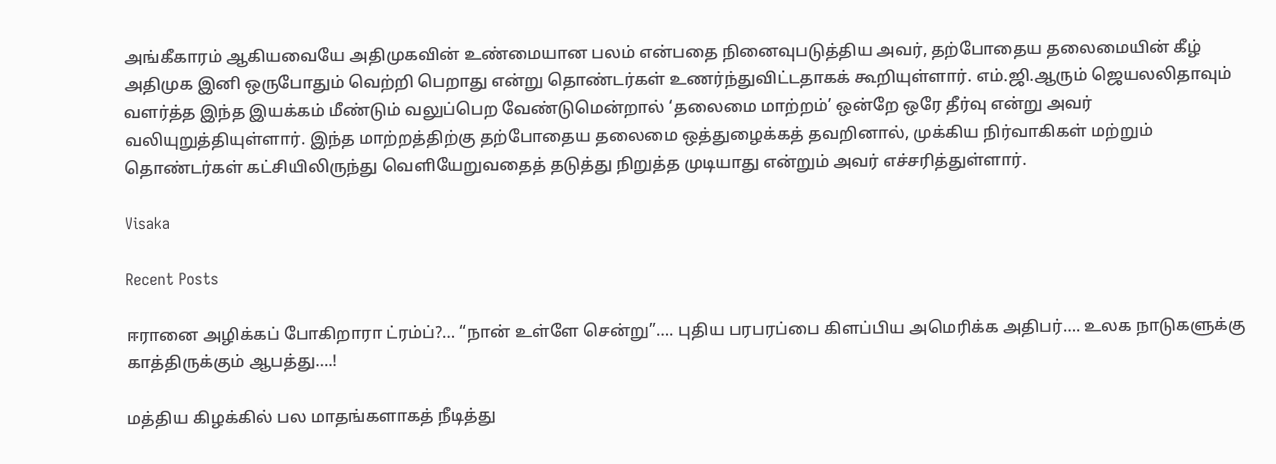அங்கீகாரம் ஆகியவையே அதிமுகவின் உண்மையான பலம் என்பதை நினைவுபடுத்திய அவர், தற்போதைய தலைமையின் கீழ் அதிமுக இனி ஒருபோதும் வெற்றி பெறாது என்று தொண்டர்கள் உணர்ந்துவிட்டதாகக் கூறியுள்ளார். எம்.ஜி.ஆரும் ஜெயலலிதாவும் வளர்த்த இந்த இயக்கம் மீண்டும் வலுப்பெற வேண்டுமென்றால் ‘தலைமை மாற்றம்’ ஒன்றே ஒரே தீர்வு என்று அவர் வலியுறுத்தியுள்ளார். இந்த மாற்றத்திற்கு தற்போதைய தலைமை ஒத்துழைக்கத் தவறினால், முக்கிய நிர்வாகிகள் மற்றும் தொண்டர்கள் கட்சியிலிருந்து வெளியேறுவதைத் தடுத்து நிறுத்த முடியாது என்றும் அவர் எச்சரித்துள்ளார்.

Visaka

Recent Posts

ஈரானை அழிக்கப் போகிறாரா ட்ரம்ப்?… “நான் உள்ளே சென்று”…. புதிய பரபரப்பை கிளப்பிய அமெரிக்க அதிபர்…. உலக நாடுகளுக்கு காத்திருக்கும் ஆபத்து….!

மத்திய கிழக்கில் பல மாதங்களாகத் நீடித்து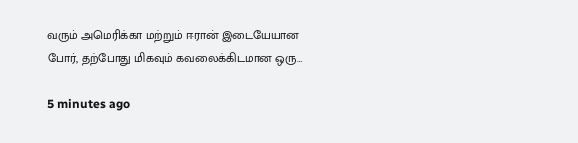வரும் அமெரிக்கா மற்றும் ஈரான் இடையேயான போர், தற்போது மிகவும் கவலைக்கிடமான ஒரு…

5 minutes ago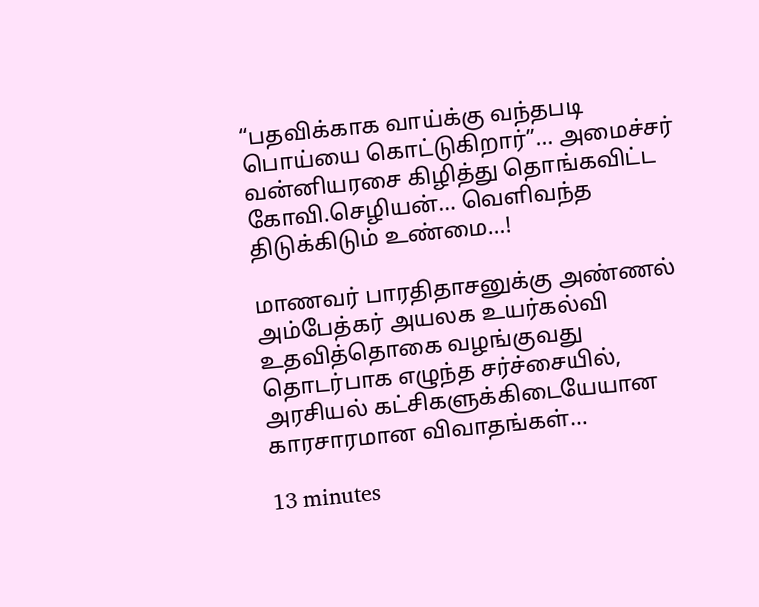“பதவிக்காக வாய்க்கு வந்தபடி பொய்யை கொட்டுகிறார்”… அமைச்சர் வன்னியரசை கிழித்து தொங்கவிட்ட கோவி.செழியன்… வெளிவந்த திடுக்கிடும் உண்மை…!

மாணவர் பாரதிதாசனுக்கு அண்ணல் அம்பேத்கர் அயலக உயர்கல்வி உதவித்தொகை வழங்குவது தொடர்பாக எழுந்த சர்ச்சையில், அரசியல் கட்சிகளுக்கிடையேயான காரசாரமான விவாதங்கள்…

13 minutes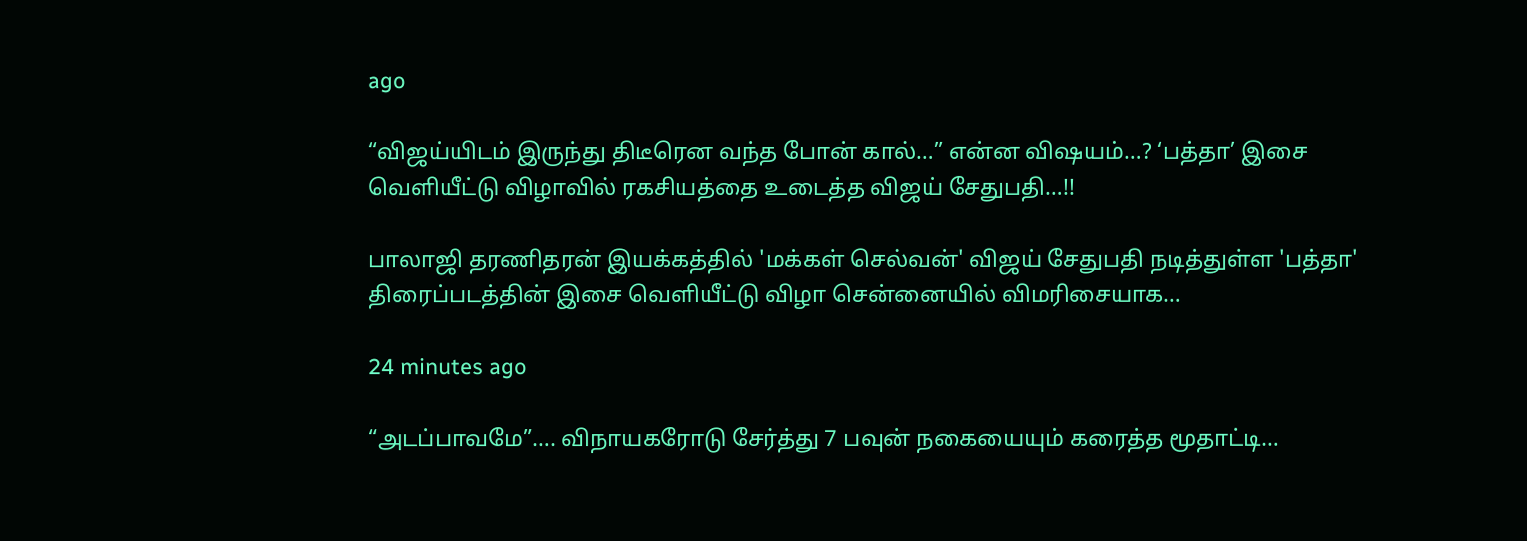ago

“விஜய்யிடம் இருந்து திடீரென வந்த போன் கால்…” என்ன விஷயம்…? ‘பத்தா’ இசை வெளியீட்டு விழாவில் ரகசியத்தை உடைத்த விஜய் சேதுபதி…!!

பாலாஜி தரணிதரன் இயக்கத்தில் 'மக்கள் செல்வன்' விஜய் சேதுபதி நடித்துள்ள 'பத்தா' திரைப்படத்தின் இசை வெளியீட்டு விழா சென்னையில் விமரிசையாக…

24 minutes ago

“அடப்பாவமே”…. விநாயகரோடு சேர்த்து 7 பவுன் நகையையும் கரைத்த மூதாட்டி…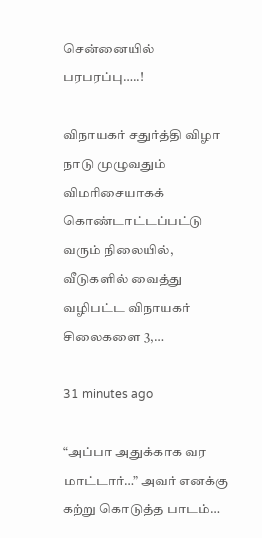சென்னையில் பரபரப்பு…..!

விநாயகர் சதுர்த்தி விழா நாடு முழுவதும் விமரிசையாகக் கொண்டாட்டப்பட்டு வரும் நிலையில், வீடுகளில் வைத்து வழிபட்ட விநாயகர் சிலைகளை 3,…

31 minutes ago

“அப்பா அதுக்காக வர மாட்டார்…” அவர் எனக்கு கற்று கொடுத்த பாடம்…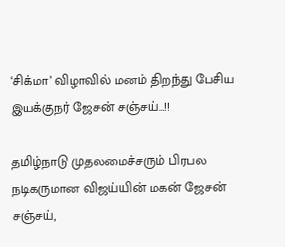‘சிக்மா’ விழாவில் மனம் திறந்து பேசிய இயக்குநர் ஜேசன் சஞ்சய்…!!

தமிழ்நாடு முதலமைச்சரும் பிரபல நடிகருமான விஜய்யின் மகன் ஜேசன் சஞ்சய்,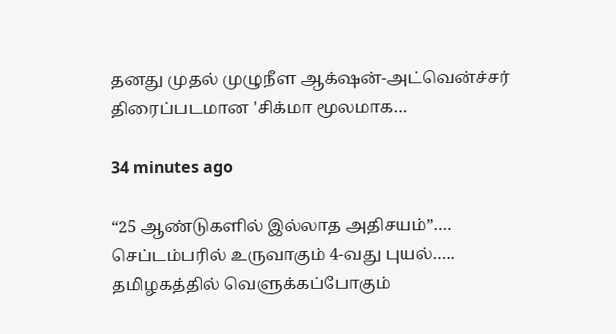தனது முதல் முழுநீள ஆக்‌ஷன்-அட்வென்ச்சர் திரைப்படமான 'சிக்மா மூலமாக…

34 minutes ago

“25 ஆண்டுகளில் இல்லாத அதிசயம்”…. செப்டம்பரில் உருவாகும் 4-வது புயல்….. தமிழகத்தில் வெளுக்கப்போகும்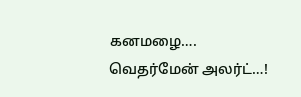கனமழை…. வெதர்மேன் அலர்ட்…!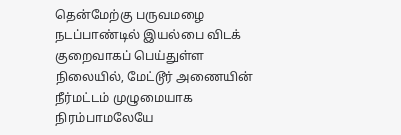தென்மேற்கு பருவமழை நடப்பாண்டில் இயல்பை விடக் குறைவாகப் பெய்துள்ள நிலையில், மேட்டூர் அணையின் நீர்மட்டம் முழுமையாக நிரம்பாமலேயே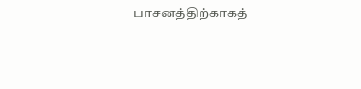பாசனத்திற்காகத்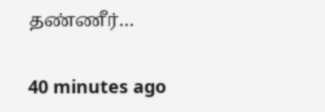தண்ணீர்…

40 minutes ago